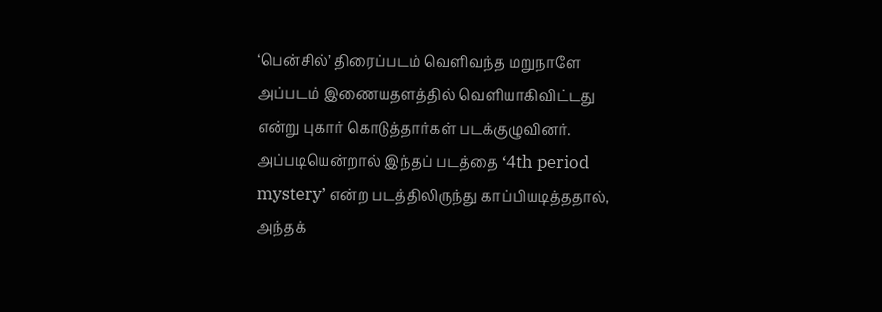‘பென்சில்’ திரைப்படம் வெளிவந்த மறுநாளே அப்படம் இணையதளத்தில் வெளியாகிவிட்டது என்று புகார் கொடுத்தார்கள் படக்குழுவினர்.
அப்படியென்றால் இந்தப் படத்தை ‘4th period mystery’ என்ற படத்திலிருந்து காப்பியடித்ததால், அந்தக்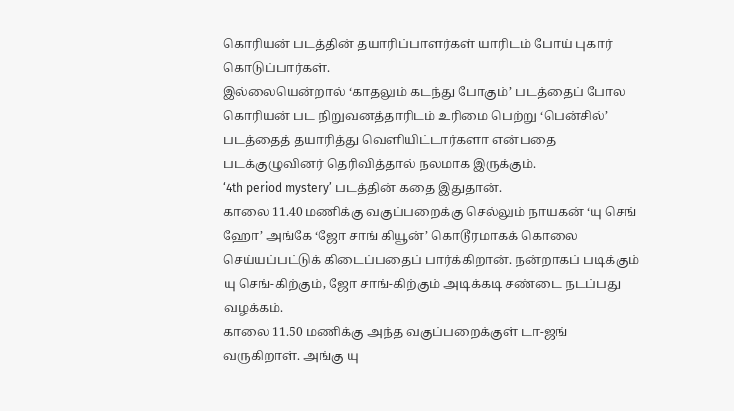கொரியன் படத்தின் தயாரிப்பாளர்கள் யாரிடம் போய் புகார் கொடுப்பார்கள்.
இல்லையென்றால் ‘காதலும் கடந்து போகும்’ படத்தைப் போல கொரியன் பட நிறுவனத்தாரிடம் உரிமை பெற்று ‘பென்சில்’ படத்தைத் தயாரித்து வெளியிட்டார்களா என்பதை படக்குழுவினர் தெரிவித்தால் நலமாக இருக்கும்.
‘4th period mystery’ படத்தின் கதை இதுதான்.
காலை 11.40 மணிக்கு வகுப்பறைக்கு செல்லும் நாயகன் ‘யு செங் ஹோ’ அங்கே ‘ஜோ சாங் கியூன்’ கொடூரமாகக் கொலை செய்யப்பட்டுக் கிடைப்பதைப் பார்க்கிறான். நன்றாகப் படிக்கும் யு செங்-கிற்கும், ஜோ சாங்-கிற்கும் அடிக்கடி சண்டை நடப்பது வழக்கம்.
காலை 11.50 மணிக்கு அந்த வகுப்பறைக்குள் டா-ஜங் வருகிறாள். அங்கு யு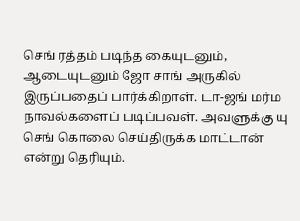செங் ரத்தம் படிந்த கையுடனும், ஆடையுடனும் ஜோ சாங் அருகில் இருப்பதைப் பார்க்கிறாள். டா-ஜங் மர்ம நாவல்களைப் படிப்பவள். அவளுக்கு யு செங் கொலை செய்திருக்க மாட்டான் என்று தெரியும்.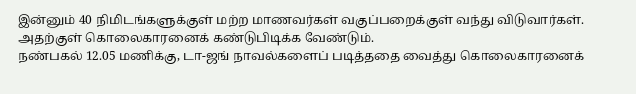இன்னும் 40 நிமிடங்களுக்குள் மற்ற மாணவர்கள் வகுப்பறைக்குள் வந்து விடுவார்கள். அதற்குள் கொலைகாரனைக் கண்டுபிடிக்க வேண்டும்.
நண்பகல் 12.05 மணிக்கு, டா-ஜங் நாவல்களைப் படித்ததை வைத்து கொலைகாரனைக்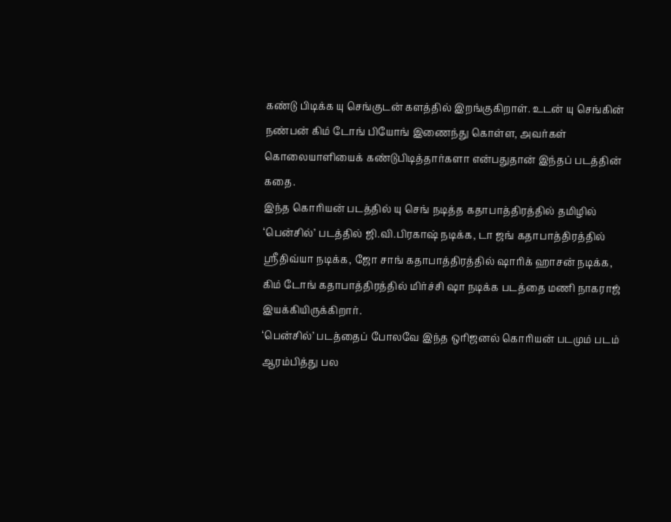கண்டு பிடிக்க யு செங்குடன் களத்தில் இறங்குகிறாள். உடன் யு செங்கின் நண்பன் கிம் டோங் பியோங் இணைந்து கொள்ள, அவர்கள் கொலையாளியைக் கண்டுபிடித்தார்களா என்பதுதான் இந்தப் படத்தின் கதை.
இந்த கொரியன் படத்தில் யு செங் நடித்த கதாபாத்திரத்தில் தமிழில் ‘பென்சில்’ படத்தில் ஜி.வி.பிரகாஷ் நடிக்க, டா ஜங் கதாபாத்திரத்தில் ஸ்ரீதிவ்யா நடிக்க, ஜோ சாங் கதாபாத்திரத்தில் ஷாரிக் ஹாசன் நடிக்க, கிம் டோங் கதாபாத்திரத்தில் மிர்ச்சி ஷா நடிக்க படத்தை மணி நாகராஜ் இயக்கியிருக்கிறார்.
‘பென்சில்’ படத்தைப் போலவே இந்த ஒரிஜனல் கொரியன் படமும் படம் ஆரம்பித்து பல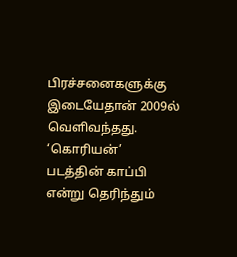பிரச்சனைகளுக்கு இடையேதான் 2009ல் வெளிவந்தது.
‘கொரியன்’ படத்தின் காப்பி என்று தெரிந்தும்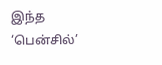இந்த ‘பென்சில்’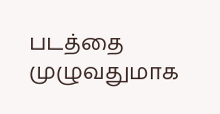படத்தை முழுவதுமாக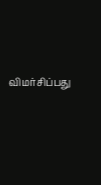விமர்சிப்பது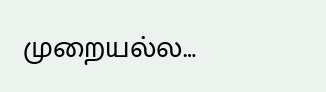முறையல்ல…